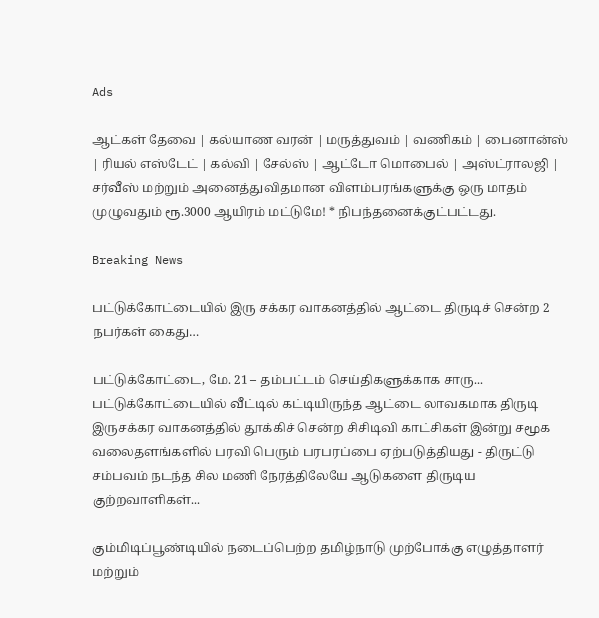Ads

ஆட்கள் தேவை | கல்யாண வரன் | மருத்துவம் | வணிகம் | பைனான்ஸ் | ரியல் எஸ்டேட் | கல்வி | சேல்ஸ் | ஆட்டோ மொபைல் | அஸ்ட்ராலஜி | சர்வீஸ் மற்றும் அனைத்துவிதமான விளம்பரங்களுக்கு ஒரு மாதம் முழுவதும் ரூ.3000 ஆயிரம் மட்டுமே! * நிபந்தனைக்குட்பட்டது.

Breaking News

பட்டுக்கோட்டையில் இரு சக்கர வாகனத்தில் ஆட்டை திருடிச் சென்ற 2 நபர்கள் கைது…

பட்டுக்கோட்டை, மே. 21 – தம்பட்டம் செய்திகளுக்காக சாரு... பட்டுக்கோட்டையில் வீட்டில் கட்டியிருந்த ஆட்டை லாவகமாக திருடி இருசக்கர வாகனத்தில் தூக்கிச் சென்ற சிசிடிவி காட்சிகள் இன்று சமூக வலைதளங்களில் பரவி பெரும் பரபரப்பை ஏற்படுத்தியது - திருட்டு சம்பவம் நடந்த சில மணி நேரத்திலேயே ஆடுகளை திருடிய குற்றவாளிகள்...

கும்மிடிப்பூண்டியில் நடைப்பெற்ற தமிழ்நாடு முற்போக்கு எழுத்தாளர் மற்றும்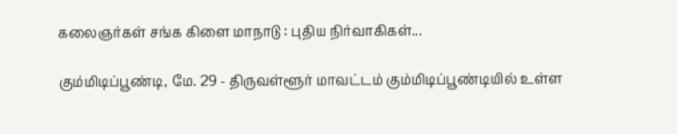கலைஞர்கள் சங்க கிளை மாநாடு : புதிய நிர்வாகிகள்...

கும்மிடிப்பூண்டி, மே. 29 - திருவள்ளூர் மாவட்டம் கும்மிடிப்பூண்டியில் உள்ள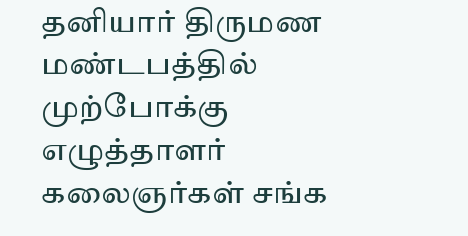தனியார் திருமண மண்டபத்தில் முற்போக்கு எழுத்தாளர் கலைஞர்கள் சங்க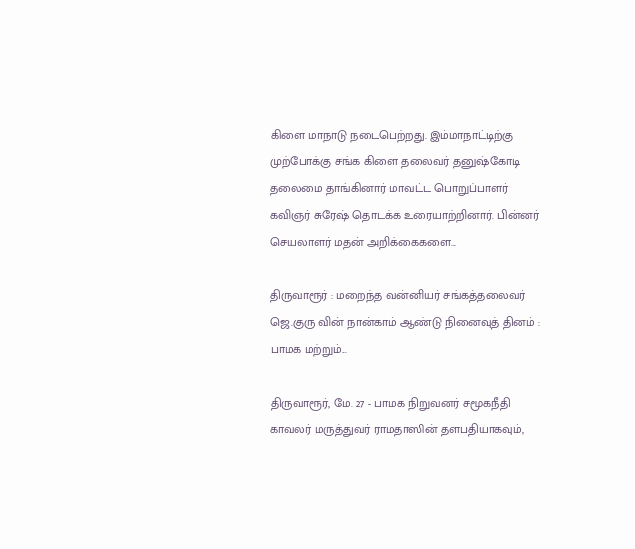கிளை மாநாடு நடைபெற்றது. இம்மாநாட்டிற்கு முற்போக்கு சங்க கிளை தலைவர் தனுஷ்கோடி தலைமை தாங்கினார் மாவட்ட பொறுப்பாளர் கவிஞர் சுரேஷ் தொடக்க உரையாற்றினார். பின்னர் செயலாளர் மதன் அறிக்கைகளை...

திருவாரூர் : மறைந்த வன்னியர் சங்கத்தலைவர் ஜெ.குரு வின் நான்காம் ஆண்டு நினைவுத் தினம் : பாமக மற்றும்...

திருவாரூர், மே. 27 - பாமக நிறுவனர் சமூகநீதி காவலர் மருத்துவர் ராமதாஸின் தளபதியாகவும்,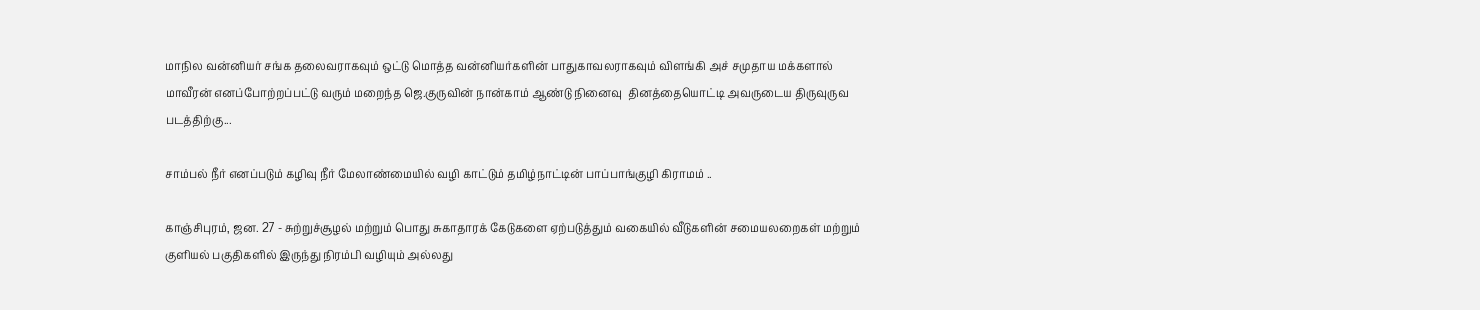மாநில வன்னியர் சங்க தலைவராகவும் ஒட்டு மொத்த வன்னியர்களின் பாதுகாவலராகவும் விளங்கி அச் சமுதாய மக்களால் மாவீரன் எனப்போற்றப்பட்டு வரும் மறைந்த ஜெ.குருவின் நான்காம் ஆண்டு நினைவு  தினத்தையொட்டி அவருடைய திருவுருவ படத்திற்கு...

சாம்பல் நீர் எனப்படும் கழிவு நீர் மேலாண்மையில் வழி காட்டும் தமிழ்நாட்டின் பாப்பாங்குழி கிராமம் ..

காஞ்சிபுரம், ஜன. 27 - சுற்றுச்சூழல் மற்றும் பொது சுகாதாரக் கேடுகளை ஏற்படுத்தும் வகையில் வீடுகளின் சமையலறைகள் மற்றும் குளியல் பகுதிகளில் இருந்து நிரம்பி வழியும் அல்லது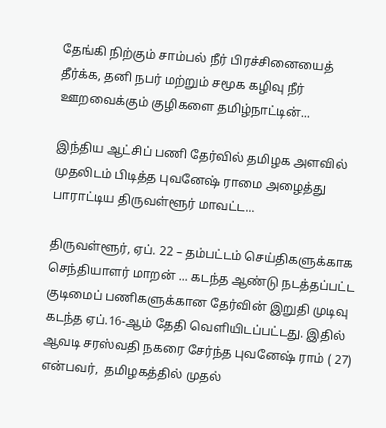தேங்கி நிற்கும் சாம்பல் நீர் பிரச்சினையைத்  தீர்க்க, தனி நபர் மற்றும் சமூக கழிவு நீர் ஊறவைக்கும் குழிகளை தமிழ்நாட்டின்...

இந்திய ஆட்சிப் பணி தேர்வில் தமிழக அளவில் முதலிடம் பிடித்த புவனேஷ் ராமை அழைத்து பாராட்டிய திருவள்ளூர் மாவட்ட...

திருவள்ளூர், ஏப். 22 – தம்பட்டம் செய்திகளுக்காக செந்தியாளர் மாறன் ... கடந்த ஆண்டு நடத்தப்பட்ட குடிமைப் பணிகளுக்கான தேர்வின் இறுதி முடிவு கடந்த ஏப்.16-ஆம் தேதி வெளியிடப்பட்டது. இதில் ஆவடி சரஸ்வதி நகரை சேர்ந்த புவனேஷ் ராம் ( 27) என்பவர்,  தமிழகத்தில் முதல்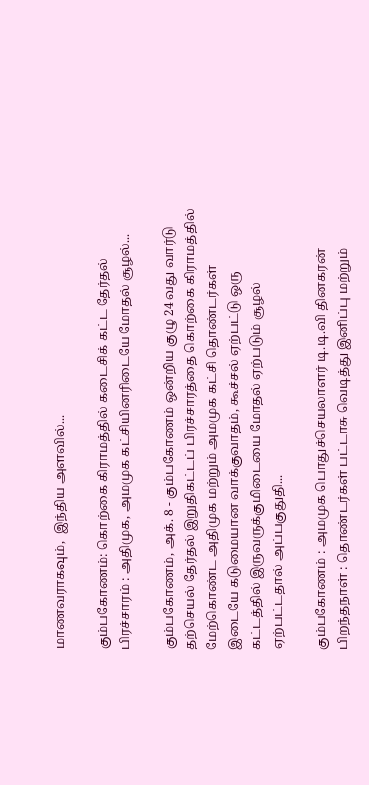மாணவராகவும்,  இந்திய அளவில்...

கும்பகோணம்: கொற்கை கிராமத்தில் கடைசிக் கட்ட தேர்தல் பிரச்சாரம் : அதிமுக, அமமுக கட்சியினரிடையே மோதல் சூழல்...

கும்பகோணம், அக். 8 - கும்பகோணம் ஒன்றிய குழு 24 வது வார்டு தற்செயல் தேர்தல் இறுதிகட்டப் பிரச்சாரத்தை கொற்கை கிராமத்தில் மேற்கொண்ட அதிமுக மற்றும் அமமுக கட்சி தொண்டர்கள் இடையே கடுமையான வாக்குவாதம், கூச்சல் ஏற்பட்டு ஒரு கட்டத்தில் இருவருக்குமிடையை மோதல் ஏற்படும் சூழல் ஏற்பட்டதால் அப்பகுதுதி...

கும்பகோணம் : அமமுக பொதுச்செயலாளர் டி.டி.வி தினகரன் பிறந்தநாள் : தொண்டர்கள் பட்டாசு வெடித்து இனிப்பு மற்றும்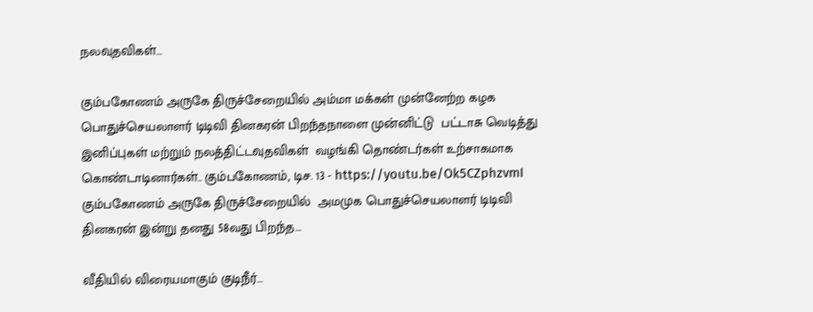நலவுதவிகள்...

கும்பகோணம் அருகே திருச்சேறையில் அம்மா மக்கள் முன்னேற்ற கழக பொதுச்செயலாளர் டிடிவி தினகரன் பிறந்தநாளை முன்னிட்டு  பட்டாசு வெடித்து இனிப்புகள் மற்றும் நலத்திட்டவுதவிகள்  வழங்கி தொண்டர்கள் உற்சாகமாக கொண்டாடினார்கள்.. கும்பகோணம், டிச. 13 - https://youtu.be/Ok5CZphzvmI கும்பகோணம் அருகே திருச்சேறையில்  அமமுக பொதுச்செயலாளர் டிடிவி தினகரன் இன்று தனது 58வது பிறந்த...

வீதியில் விரையமாகும் குடிநீர்…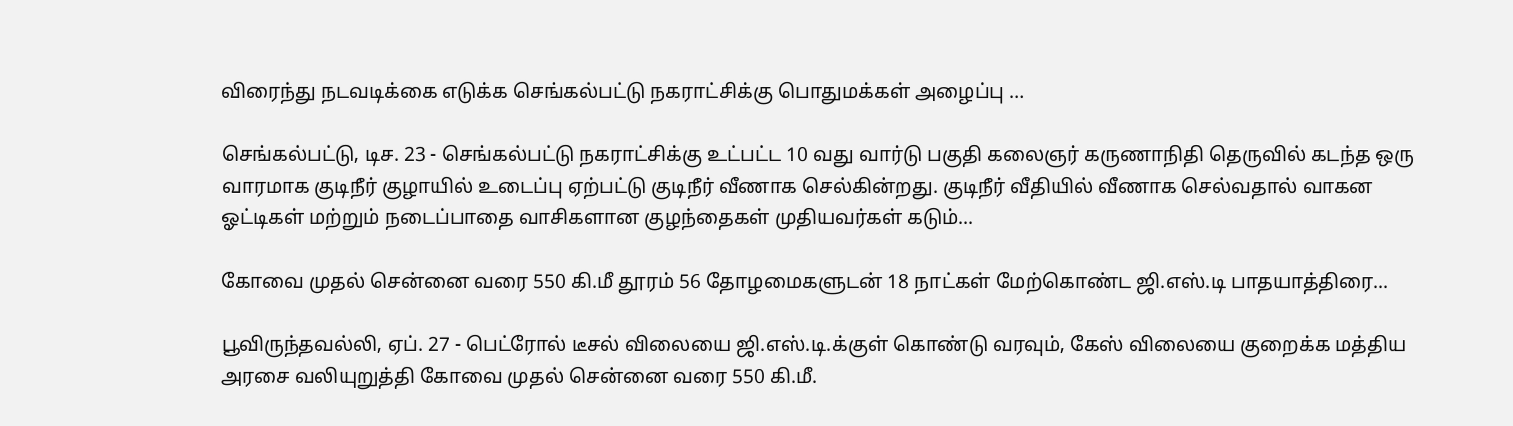விரைந்து நடவடிக்கை எடுக்க செங்கல்பட்டு நகராட்சிக்கு பொதுமக்கள் அழைப்பு …

செங்கல்பட்டு, டிச. 23 - செங்கல்பட்டு நகராட்சிக்கு உட்பட்ட 10 வது வார்டு பகுதி கலைஞர் கருணாநிதி தெருவில் கடந்த ஒரு வாரமாக குடிநீர் குழாயில் உடைப்பு ஏற்பட்டு குடிநீர் வீணாக செல்கின்றது. குடிநீர் வீதியில் வீணாக செல்வதால் வாகன ஓட்டிகள் மற்றும் நடைப்பாதை வாசிகளான குழந்தைகள் முதியவர்கள் கடும்...

கோவை முதல் சென்னை வரை 550 கி.மீ தூரம் 56 தோழமைகளுடன் 18 நாட்கள் மேற்கொண்ட ஜி.எஸ்.டி பாதயாத்திரை...

பூவிருந்தவல்லி, ஏப். 27 - பெட்ரோல் டீசல் விலையை ஜி.எஸ்.டி.க்குள் கொண்டு வரவும், கேஸ் விலையை குறைக்க மத்திய அரசை வலியுறுத்தி கோவை முதல் சென்னை வரை 550 கி.மீ.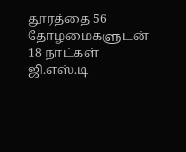தூரத்தை 56 தோழமைகளுடன் 18 நாட்கள் ஜி.எஸ்.டி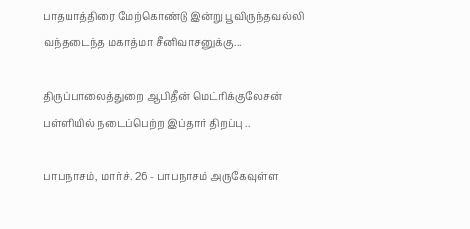பாதயாத்திரை மேற்கொண்டு இன்று பூவிருந்தவல்லி வந்தடைந்த மகாத்மா சீனிவாசனுக்கு...

திருப்பாலைத்துறை ஆபிதீன் மெட்ரிக்குலேசன் பள்ளியில் நடைப்பெற்ற இப்தார் திறப்பு ..

பாபநாசம், மார்ச். 26 - பாபநாசம் அருகேவுள்ள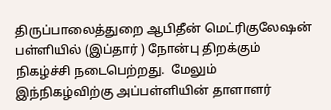திருப்பாலைத்துறை ஆபிதீன் மெட்ரிகுலேஷன் பள்ளியில் (இப்தார் ) நோன்பு திறக்கும் நிகழ்ச்சி நடைபெற்றது.  மேலும் இந்நிகழ்விற்கு அப்பள்ளியின் தாளாளர்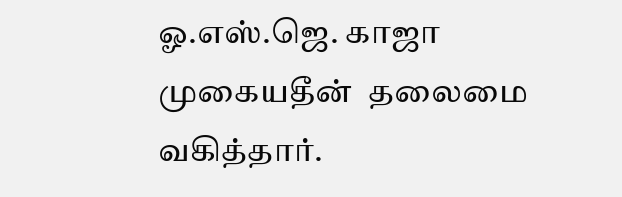ஓ.எஸ்.ஜெ. காஜா முகையதீன்  தலைமை வகித்தார்.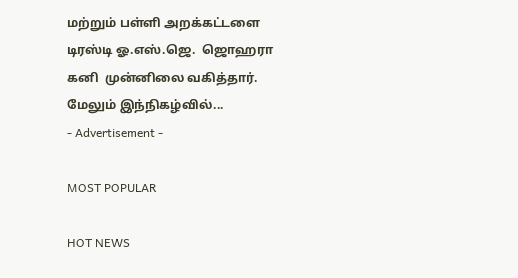மற்றும் பள்ளி அறக்கட்டளை டிரஸ்டி ஓ.எஸ்.ஜெ.  ஜொஹரா கனி  முன்னிலை வகித்தார். மேலும் இந்நிகழ்வில்...
- Advertisement -

MOST POPULAR

HOT NEWS